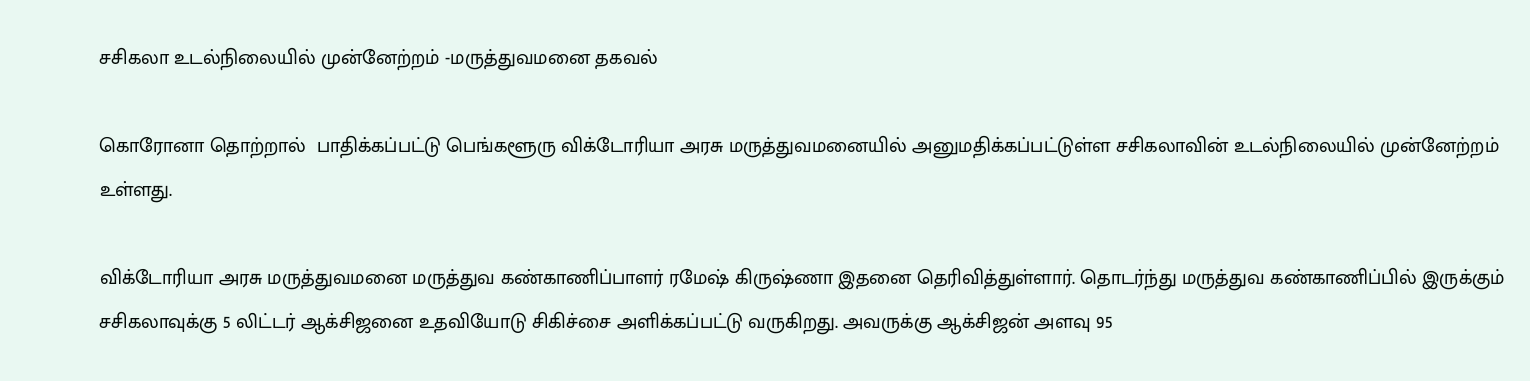சசிகலா உடல்நிலையில் முன்னேற்றம் -மருத்துவமனை தகவல்

கொரோனா தொற்றால்  பாதிக்கப்பட்டு பெங்களூரு விக்டோரியா அரசு மருத்துவமனையில் அனுமதிக்கப்பட்டுள்ள சசிகலாவின் உடல்நிலையில் முன்னேற்றம் உள்ளது.

விக்டோரியா அரசு மருத்துவமனை மருத்துவ கண்காணிப்பாளர் ரமேஷ் கிருஷ்ணா இதனை தெரிவித்துள்ளார். தொடர்ந்து மருத்துவ கண்காணிப்பில் இருக்கும் சசிகலாவுக்கு 5 லிட்டர் ஆக்சிஜனை உதவியோடு சிகிச்சை அளிக்கப்பட்டு வருகிறது. அவருக்கு ஆக்சிஜன் அளவு 95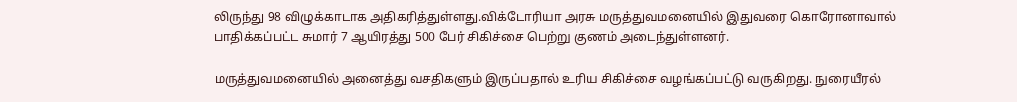லிருந்து 98 விழுக்காடாக அதிகரித்துள்ளது.விக்டோரியா அரசு மருத்துவமனையில் இதுவரை கொரோனாவால் பாதிக்கப்பட்ட சுமார் 7 ஆயிரத்து 500 பேர் சிகிச்சை பெற்று குணம் அடைந்துள்ளனர்.

மருத்துவமனையில் அனைத்து வசதிகளும் இருப்பதால் உரிய சிகிச்சை வழங்கப்பட்டு வருகிறது. நுரையீரல்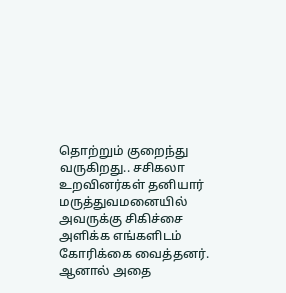தொற்றும் குறைந்து வருகிறது.. சசிகலா உறவினர்கள் தனியார் மருத்துவமனையில் அவருக்கு சிகிச்சை அளிக்க எங்களிடம் கோரிக்கை வைத்தனர். ஆனால் அதை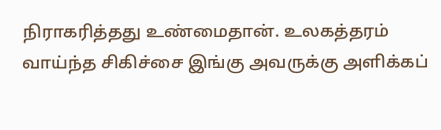நிராகரித்தது உண்மைதான். உலகத்தரம் வாய்ந்த சிகிச்சை இங்கு அவருக்கு அளிக்கப்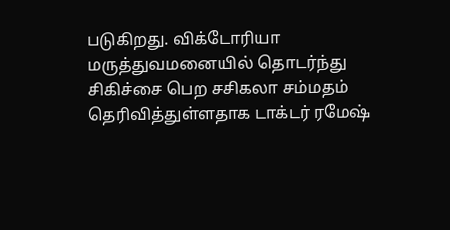படுகிறது. விக்டோரியா மருத்துவமனையில் தொடர்ந்து சிகிச்சை பெற சசிகலா சம்மதம் தெரிவித்துள்ளதாக டாக்டர் ரமேஷ்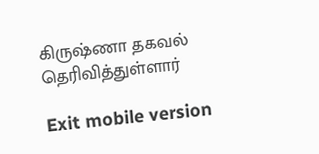கிருஷ்ணா தகவல் தெரிவித்துள்ளார்

Exit mobile version